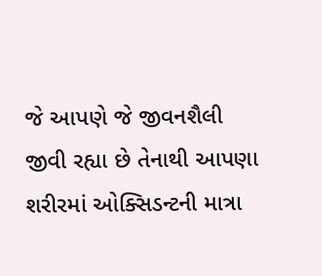જે આપણે જે જીવનશૈલી જીવી રહ્યા છે તેનાથી આપણા શરીરમાં ઓક્સિડન્ટની માત્રા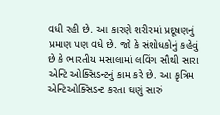વધી રહી છે. આ કારણે શરીરમાં પ્રદૂષણનું પ્રમાણ પણ વધે છે. જો કે સંશોધકોનું કહેવું છે કે ભારતીય મસાલામાં લવિંગ સૌથી સારા એન્ટિ ઓક્સિડન્ટનું કામ કરે છે. આ કૃત્રિમ એન્ટિઓક્સિડન્ટ કરતા ઘણું સારું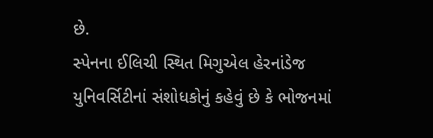છે.
સ્પેનના ઈલિચી સ્થિત મિગુએલ હેરનાંડેજ યુનિવર્સિટીનાં સંશોધકોનું કહેવું છે કે ભોજનમાં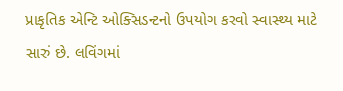પ્રાકૃતિક એન્ટિ ઓક્સિડન્ટનો ઉપયોગ કરવો સ્વાસ્થ્ય માટે સારું છે. લવિંગમાં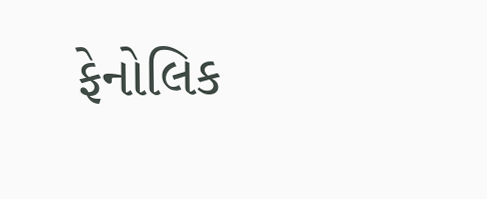ફેનોલિક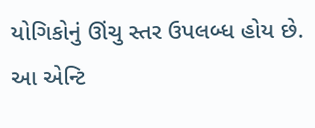યોગિકોનું ઊંચુ સ્તર ઉપલબ્ધ હોય છે. આ એન્ટિ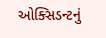ઓક્સિડન્ટનું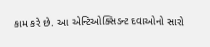કામ કરે છે. આ એન્ટિઓક્સિડન્ટ દવાઓનો સારો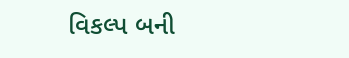વિકલ્પ બની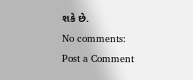શકે છે.
No comments:
Post a Comment